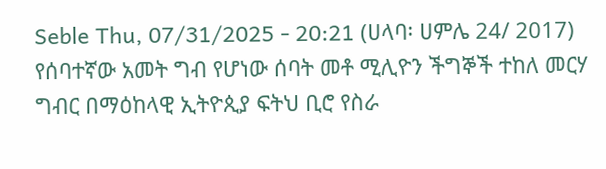Seble Thu, 07/31/2025 - 20:21 (ሀላባ፡ ሀምሌ 24/ 2017) የሰባተኛው አመት ግብ የሆነው ሰባት መቶ ሚሊዮን ችግኞች ተከለ መርሃ ግብር በማዕከላዊ ኢትዮጲያ ፍትህ ቢሮ የስራ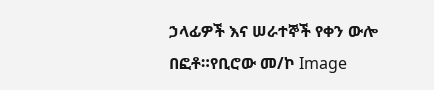ኃላፊዎች እና ሠራተኞች የቀን ውሎ በፎቶ።የቢሮው መ/ኮ Image